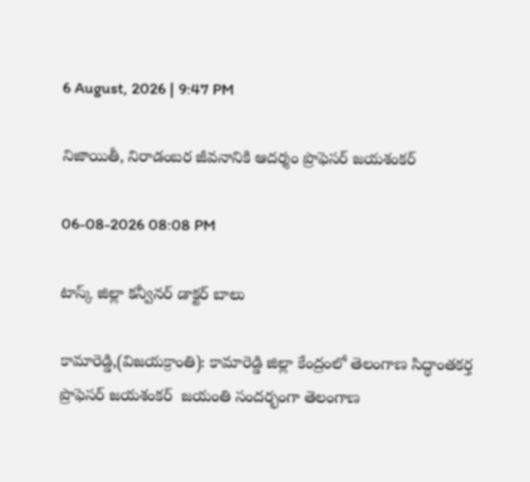6 August, 2026 | 9:47 PM

నిజాయితీ, నిరాడంబర జీవనానికి ఆదర్శం ప్రొఫెసర్ జయశంకర్

06-08-2026 08:08 PM

టాస్క్ జిల్లా కన్వీనర్ డాక్టర్ బాలు

కామారెడ్డి,(విజయక్రాంతి): కామారెడ్డి జిల్లా కేంద్రంలో తెలంగాణ సిద్ధాంతకర్త ప్రొఫెసర్ జయశంకర్  జయంతి సందర్భంగా తెలంగాణ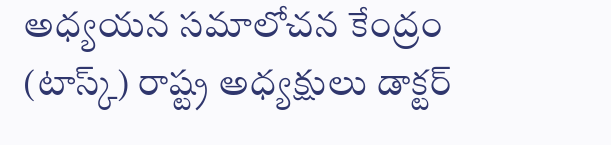అధ్యయన సమాలోచన కేంద్రం (టాస్క్) రాష్ట్ర అధ్యక్షులు డాక్టర్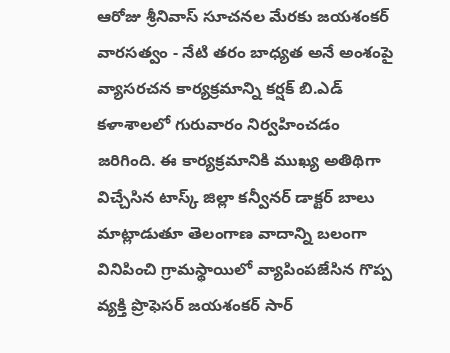ఆరోజు శ్రీనివాస్ సూచనల మేరకు జయశంకర్ వారసత్వం - నేటి తరం బాధ్యత అనే అంశంపై వ్యాసరచన కార్యక్రమాన్ని కర్షక్ బి.ఎడ్ కళాశాలలో గురువారం నిర్వహించడం జరిగింది. ఈ కార్యక్రమానికి ముఖ్య అతిథిగా విచ్చేసిన టాస్క్ జిల్లా కన్వీనర్ డాక్టర్ బాలు మాట్లాడుతూ తెలంగాణ వాదాన్ని బలంగా వినిపించి గ్రామస్థాయిలో వ్యాపింపజేసిన గొప్ప వ్యక్తి ప్రొఫెసర్ జయశంకర్ సార్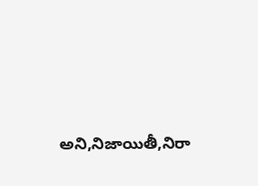అని,నిజాయితీ,నిరా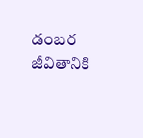డంబర జీవితానికి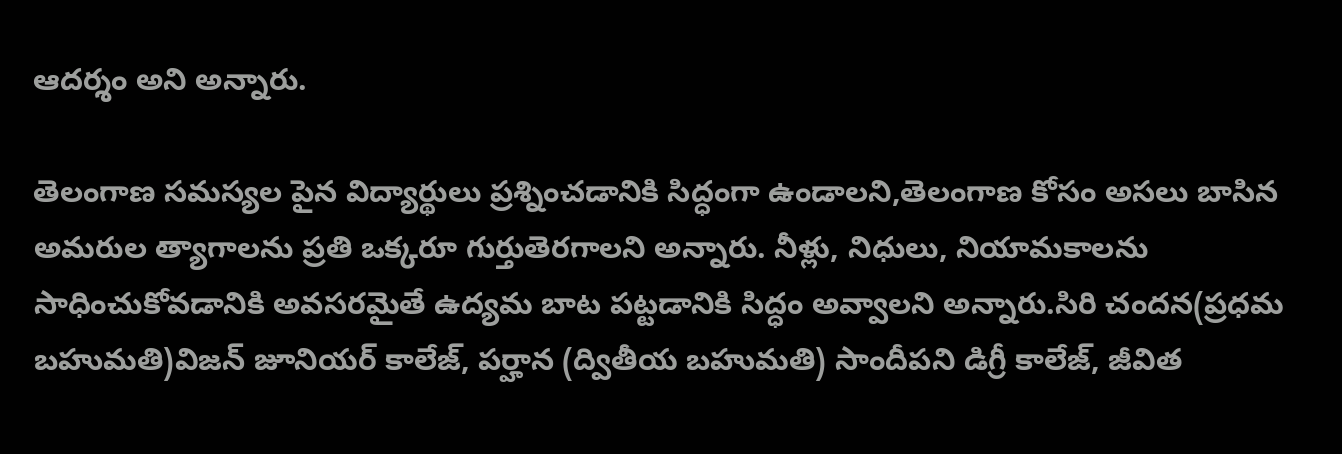ఆదర్శం అని అన్నారు.

తెలంగాణ సమస్యల పైన విద్యార్థులు ప్రశ్నించడానికి సిద్ధంగా ఉండాలని,తెలంగాణ కోసం అసలు బాసిన అమరుల త్యాగాలను ప్రతి ఒక్కరూ గుర్తుతెరగాలని అన్నారు. నీళ్లు, నిధులు, నియామకాలను సాధించుకోవడానికి అవసరమైతే ఉద్యమ బాట పట్టడానికి సిద్ధం అవ్వాలని అన్నారు.సిరి చందన(ప్రధమ బహుమతి)విజన్ జూనియర్ కాలేజ్, పర్హాన (ద్వితీయ బహుమతి) సాందీపని డిగ్రీ కాలేజ్, జీవిత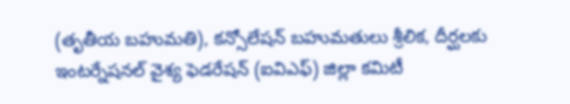(తృతీయ బహుమతి), కన్సోలేషన్ బహుమతులు శ్రీలిక, దీర్ఘలకు ఇంటర్నేషనల్ వైశ్య ఫెడరేషన్ (ఐవిఎఫ్) జిల్లా కమిటీ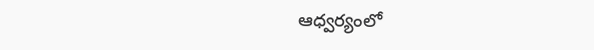ఆధ్వర్యంలో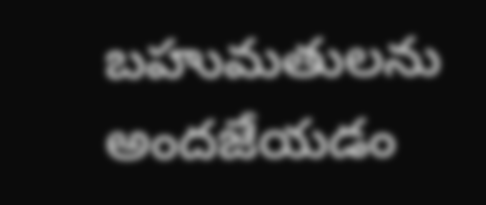బహుమతులను అందజేయడం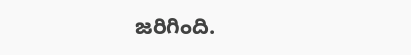జరిగింది.